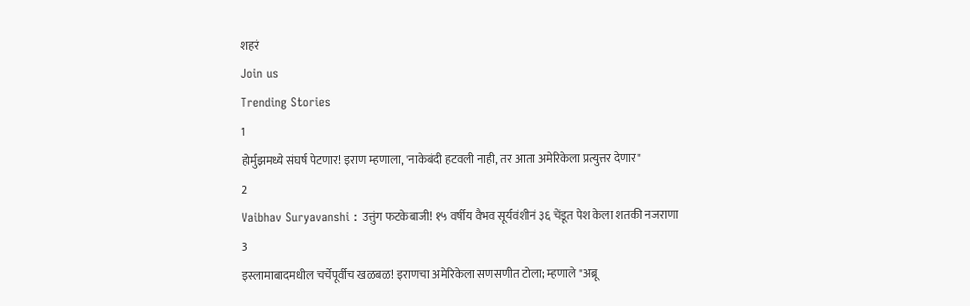शहरं
Join us
Trending Stories
1
होर्मुझमध्ये संघर्ष पेटणार! इराण म्हणाला, 'नाकेबंदी हटवली नाही, तर आता अमेरिकेला प्रत्युत्तर देणार"
2
Vaibhav Suryavanshi : उत्तुंग फटकेबाजी! १५ वर्षीय वैभव सूर्यवंशीनं ३६ चेंडूत पेश केला शतकी नजराणा
3
इस्लामाबादमधील चर्चेपूर्वीच खळबळ! इराणचा अमेरिकेला सणसणीत टोला; म्हणाले "अब्रू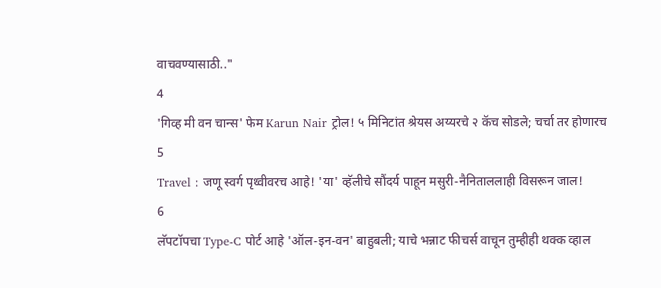वाचवण्यासाठी.."
4
'गिव्ह मी वन चान्स' फेम Karun Nair ट्रोल! ५ मिनिटांत श्रेयस अय्यरचे २ कॅच सोडले; चर्चा तर होणारच
5
Travel : जणू स्वर्ग पृथ्वीवरच आहे! 'या' व्हॅलीचे सौंदर्य पाहून मसुरी-नैनिताललाही विसरून जाल!
6
लॅपटॉपचा Type-C पोर्ट आहे 'ऑल-इन-वन' बाहुबली; याचे भन्नाट फीचर्स वाचून तुम्हीही थक्क व्हाल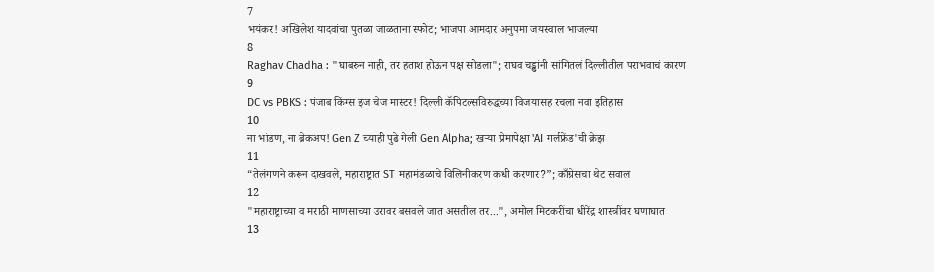7
भयंकर! अखिलेश यादवांचा पुतळा जाळताना स्फोट; भाजपा आमदार अनुपमा जयस्वाल भाजल्या
8
Raghav Chadha : "घाबरुन नाही, तर हताश होऊन पक्ष सोडला"; राघव चड्ढांनी सांगितलं दिल्लीतील पराभवाचं कारण
9
DC vs PBKS : पंजाब किंग्स इज चेज मास्टर! दिल्ली कॅपिटल्सविरुद्धच्या विजयासह रचला नवा इतिहास
10
ना भांडण, ना ब्रेकअप! Gen Z च्याही पुढे गेली Gen Alpha; खऱ्या प्रेमापेक्षा 'AI गर्लफ्रेंड'ची क्रेझ
11
“तेलंगणने करून दाखवले, महाराष्ट्रात ST महामंडळाचे विलिनीकरण कधी करणार?”; काँग्रेसचा थेट सवाल
12
"महाराष्ट्राच्या व मराठी माणसाच्या उरावर बसवले जात असतील तर...", अमोल मिटकरींचा धीरेंद्र शास्त्रींवर घणाघात
13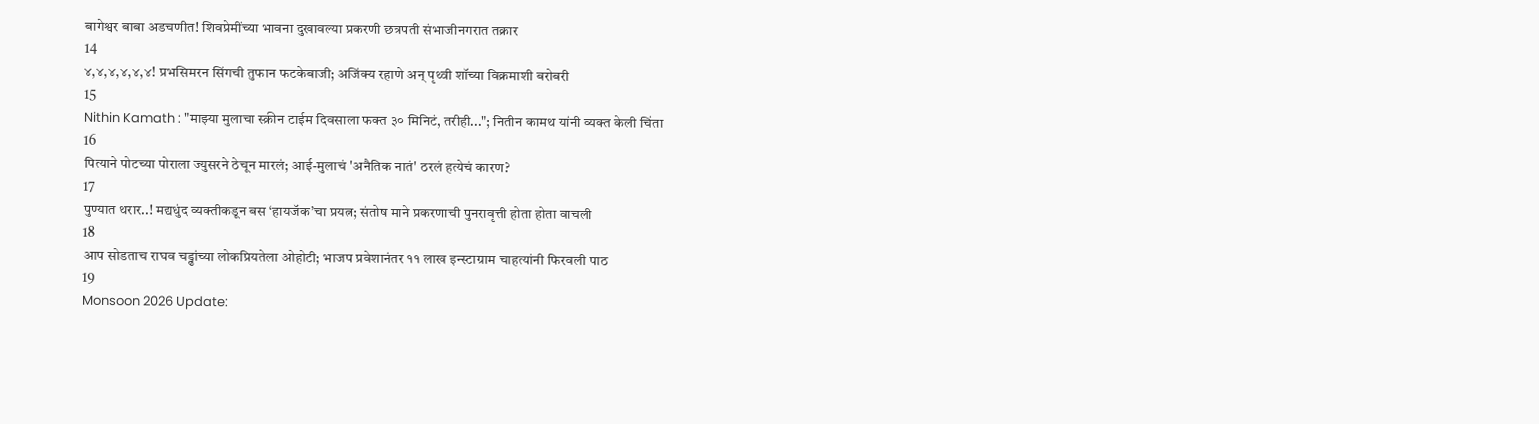बागेश्वर बाबा अडचणीत! शिवप्रेमींच्या भावना दुखावल्या प्रकरणी छत्रपती संभाजीनगरात तक्रार
14
४,४,४,४,४,४! प्रभसिमरन सिंगची तुफान फटकेबाजी; अजिंक्य रहाणे अन् पृथ्वी शॉच्या विक्रमाशी बरोबरी
15
Nithin Kamath : "माझ्या मुलाचा स्क्रीन टाईम दिवसाला फक्त ३० मिनिटं, तरीही..."; नितीन कामथ यांनी व्यक्त केली चिंता
16
पित्याने पोटच्या पोराला ज्युसरने ठेचून मारलं; आई-मुलाचं 'अनैतिक नातं' ठरलं हत्येचं कारण?
17
पुण्यात थरार..! मद्यधुंद व्यक्तीकडून बस ‘हायजॅक’चा प्रयत्न; संतोष माने प्रकरणाची पुनरावृत्ती होता होता वाचली
18
आप सोडताच राघव चड्ढांच्या लोकप्रियतेला ओहोटी; भाजप प्रवेशानंतर ११ लाख इन्स्टाग्राम चाहत्यांनी फिरवली पाठ
19
Monsoon 2026 Update: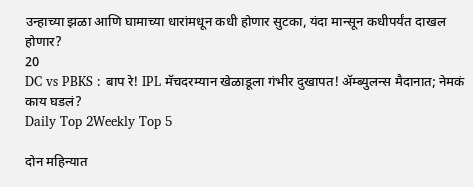उन्हाच्या झळा आणि घामाच्या धारांमधून कधी होणार सुटका, यंदा मान्सून कधीपर्यंत दाखल होणार?
20
DC vs PBKS : बाप रे! IPL मॅचदरम्यान खेळाडूला गंभीर दुखापत! ॲम्ब्युलन्स मैदानात; नेमकं काय घडलं?
Daily Top 2Weekly Top 5

दोन महिन्यात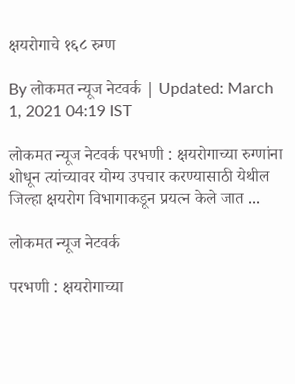क्षयरोगाचे १६८ रुग्ण

By लोकमत न्यूज नेटवर्क | Updated: March 1, 2021 04:19 IST

लोकमत न्यूज नेटवर्क परभणी : क्षयरोगाच्या रुग्णांना शोधून त्यांच्यावर योग्य उपचार करण्यासाठी येथील जिल्हा क्षयरोग विभागाकडून प्रयत्न केले जात ...

लोकमत न्यूज नेटवर्क

परभणी : क्षयरोगाच्या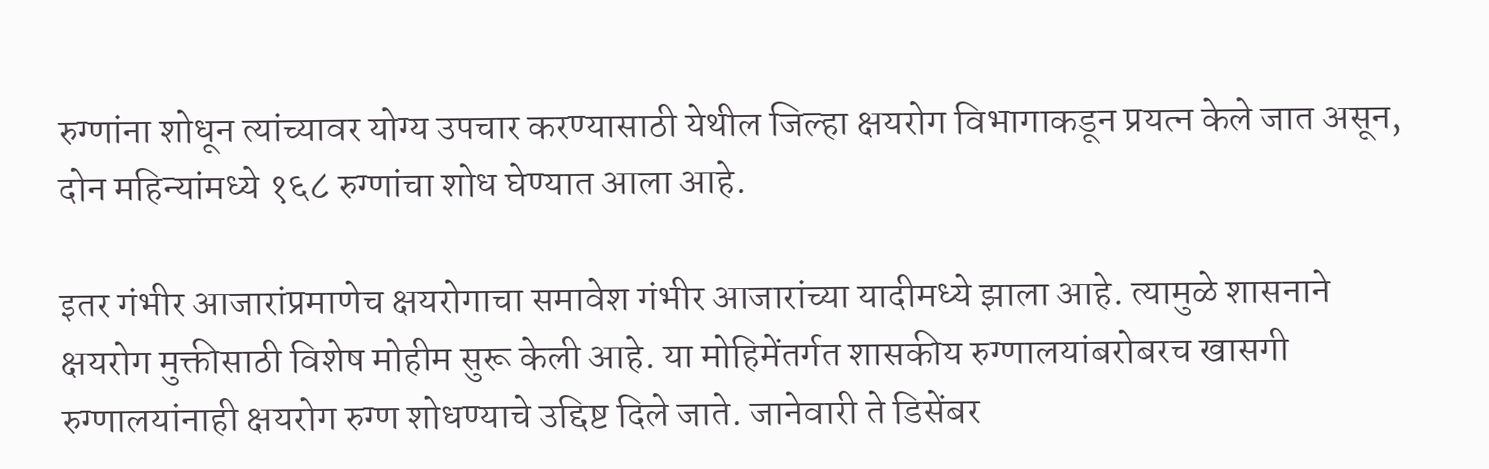रुग्णांना शोधून त्यांच्यावर योग्य उपचार करण्यासाठी येथील जिल्हा क्षयरोग विभागाकडून प्रयत्न केले जात असून, दोन महिन्यांमध्ये १६८ रुग्णांचा शोध घेण्यात आला आहे.

इतर गंभीर आजारांप्रमाणेच क्षयरोगाचा समावेश गंभीर आजारांच्या यादीमध्ये झाला आहे. त्यामुळे शासनाने क्षयरोग मुक्तीसाठी विशेष मोहीम सुरू केली आहे. या मोहिमेंतर्गत शासकीय रुग्णालयांबरोबरच खासगी रुग्णालयांनाही क्षयरोग रुग्ण शोधण्याचे उद्दिष्ट दिले जाते. जानेवारी ते डिसेंबर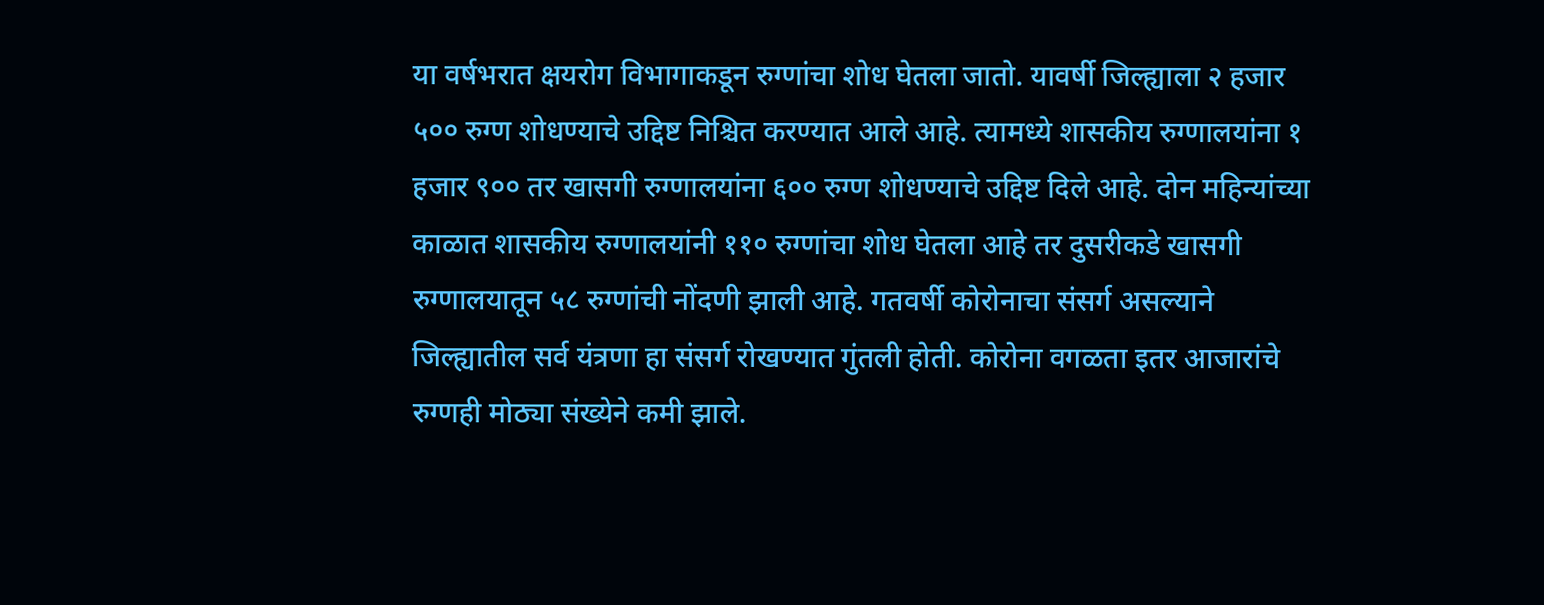या वर्षभरात क्षयरोग विभागाकडून रुग्णांचा शोध घेतला जातो. यावर्षी जिल्ह्याला २ हजार ५०० रुग्ण शोधण्याचे उद्दिष्ट निश्चित करण्यात आले आहे. त्यामध्ये शासकीय रुग्णालयांना १ हजार ९०० तर खासगी रुग्णालयांना ६०० रुग्ण शोधण्याचे उद्दिष्ट दिले आहे. दोन महिन्यांच्या काळात शासकीय रुग्णालयांनी ११० रुग्णांचा शोध घेतला आहे तर दुसरीकडे खासगी रुग्णालयातून ५८ रुग्णांची नोंदणी झाली आहे. गतवर्षी कोरोनाचा संसर्ग असल्याने जिल्ह्यातील सर्व यंत्रणा हा संसर्ग रोखण्यात गुंतली होती. कोरोना वगळता इतर आजारांचे रुग्णही मोठ्या संख्येने कमी झाले.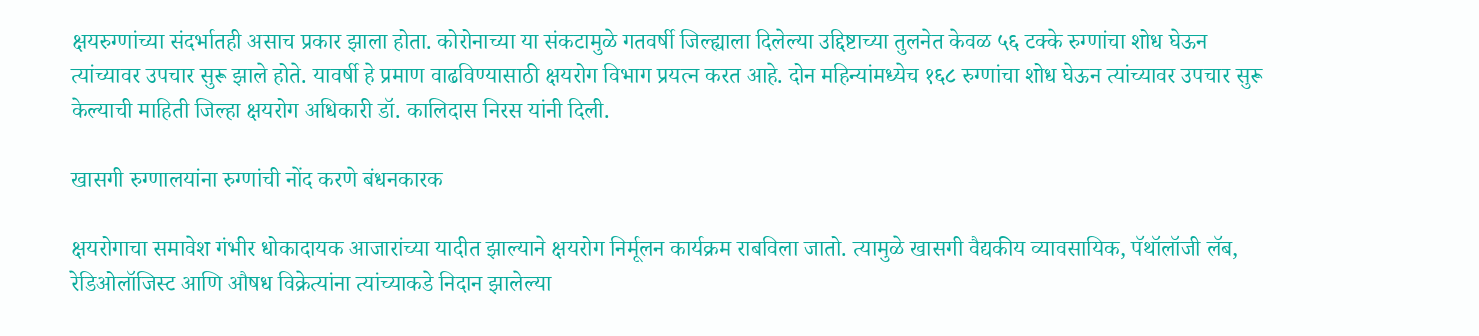क्षयरुग्णांच्या संदर्भातही असाच प्रकार झाला होता. कोरोनाच्या या संकटामुळे गतवर्षी जिल्ह्याला दिलेल्या उद्दिष्टाच्या तुलनेत केवळ ५६ टक्के रुग्णांचा शोध घेऊन त्यांच्यावर उपचार सुरू झाले होते. यावर्षी हे प्रमाण वाढविण्यासाठी क्षयरोग विभाग प्रयत्न करत आहे. दोन महिन्यांमध्येच १६८ रुग्णांचा शोध घेऊन त्यांच्यावर उपचार सुरू केल्याची माहिती जिल्हा क्षयरोग अधिकारी डॉ. कालिदास निरस यांनी दिली.

खासगी रुग्णालयांना रुग्णांची नोंद करणे बंधनकारक

क्षयरोगाचा समावेश गंभीर धोकादायक आजारांच्या यादीत झाल्याने क्षयरोग निर्मूलन कार्यक्रम राबविला जातो. त्यामुळे खासगी वैद्यकीय व्यावसायिक, पॅथॉलॉजी लॅब, रेडिओलॉजिस्ट आणि औषध विक्रेत्यांना त्यांच्याकडे निदान झालेल्या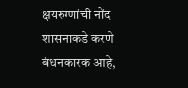क्षयरुग्णांची नोंद शासनाकडे करणे बंधनकारक आहे,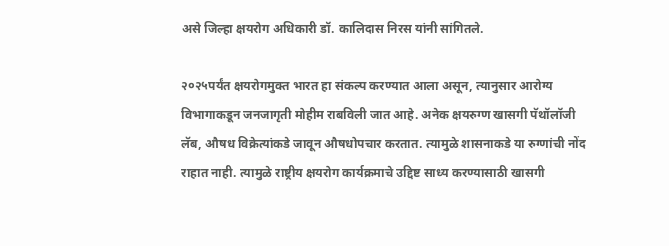असे जिल्हा क्षयरोग अधिकारी डॉ. कालिदास निरस यांनी सांगितले.

२०२५पर्यंत क्षयरोगमुक्त भारत हा संकल्प करण्यात आला असून, त्यानुसार आरोग्य विभागाकडून जनजागृती मोहीम राबविली जात आहे. अनेक क्षयरुग्ण खासगी पॅथॉलॉजी लॅब, औषध विक्रेत्यांकडे जावून औषधोपचार करतात. त्यामुळे शासनाकडे या रुग्णांची नोंद राहात नाही. त्यामुळे राष्ट्रीय क्षयरोग कार्यक्रमाचे उद्दिष्ट साध्य करण्यासाठी खासगी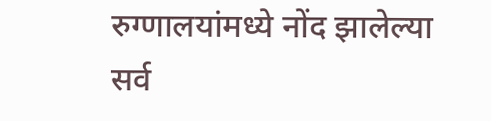रुग्णालयांमध्ये नोंद झालेल्या सर्व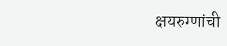क्षयरुग्णांची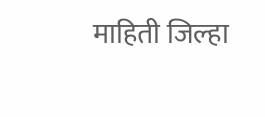माहिती जिल्हा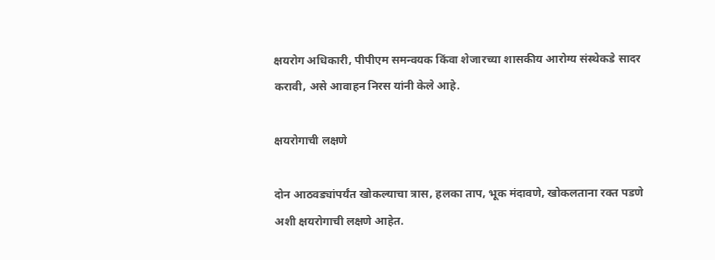क्षयरोग अधिकारी, पीपीएम समन्वयक किंवा शेजारच्या शासकीय आरोग्य संस्थेकडे सादर करावी, असे आवाहन निरस यांनी केले आहे.

क्षयरोगाची लक्षणे

दोन आठवड्यांपर्यंत खोकल्याचा त्रास, हलका ताप, भूक मंदावणे, खोकलताना रक्त पडणे अशी क्षयरोगाची लक्षणे आहेत.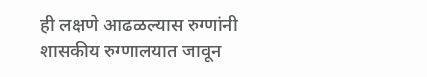ही लक्षणे आढळल्यास रुग्णांनी शासकीय रुग्णालयात जावून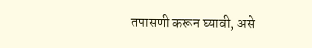तपासणी करून घ्यावी, असे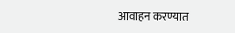आवाहन करण्यात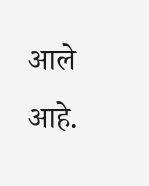आले आहे.